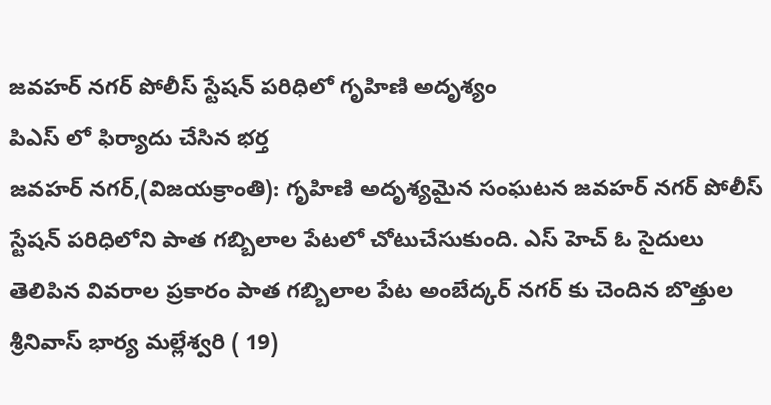జవహర్ నగర్ పోలీస్ స్టేషన్ పరిధిలో గృహిణి అదృశ్యం
పిఎస్ లో ఫిర్యాదు చేసిన భర్త
జవహర్ నగర్,(విజయక్రాంతి): గృహిణి అదృశ్యమైన సంఘటన జవహర్ నగర్ పోలీస్ స్టేషన్ పరిధిలోని పాత గబ్బిలాల పేటలో చోటుచేసుకుంది. ఎస్ హెచ్ ఓ సైదులు తెలిపిన వివరాల ప్రకారం పాత గబ్బిలాల పేట అంబేద్కర్ నగర్ కు చెందిన బొత్తుల శ్రీనివాస్ భార్య మల్లేశ్వరి ( 19)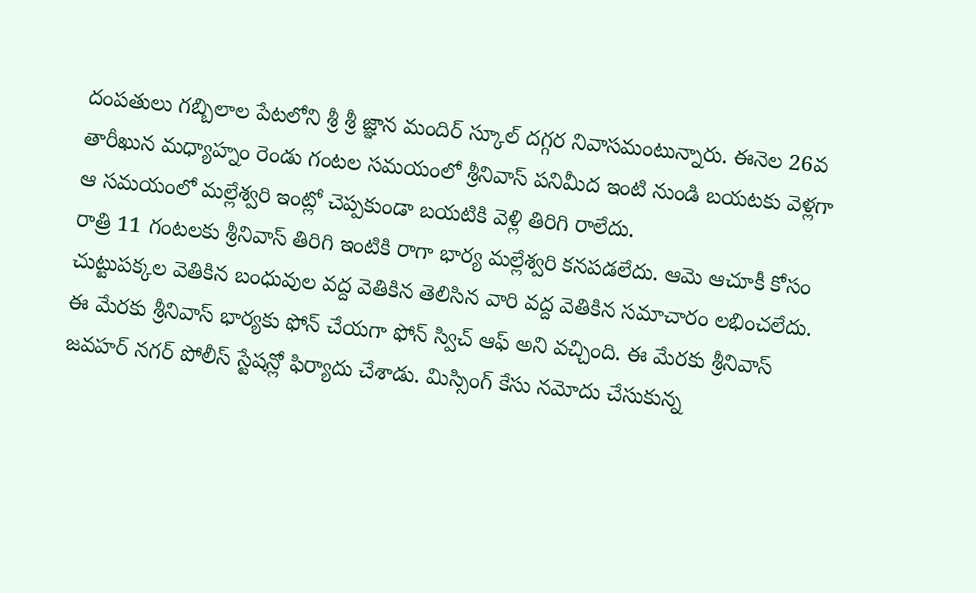దంపతులు గబ్బిలాల పేటలోని శ్రీ శ్రీ జ్ఞాన మందిర్ స్కూల్ దగ్గర నివాసమంటున్నారు. ఈనెల 26వ తారీఖున మధ్యాహ్నం రెండు గంటల సమయంలో శ్రీనివాస్ పనిమీద ఇంటి నుండి బయటకు వెళ్లగా ఆ సమయంలో మల్లేశ్వరి ఇంట్లో చెప్పకుండా బయటికి వెళ్లి తిరిగి రాలేదు.
రాత్రి 11 గంటలకు శ్రీనివాస్ తిరిగి ఇంటికి రాగా భార్య మల్లేశ్వరి కనపడలేదు. ఆమె ఆచూకీ కోసం చుట్టుపక్కల వెతికిన బంధువుల వద్ద వెతికిన తెలిసిన వారి వద్ద వెతికిన సమాచారం లభించలేదు. ఈ మేరకు శ్రీనివాస్ భార్యకు ఫోన్ చేయగా ఫోన్ స్విచ్ ఆఫ్ అని వచ్చింది. ఈ మేరకు శ్రీనివాస్ జవహర్ నగర్ పోలీస్ స్టేషన్లో ఫిర్యాదు చేశాడు. మిస్సింగ్ కేసు నమోదు చేసుకున్న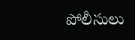పోలీసులు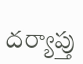దర్యాప్తు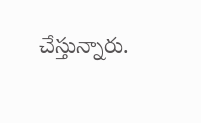చేస్తున్నారు.